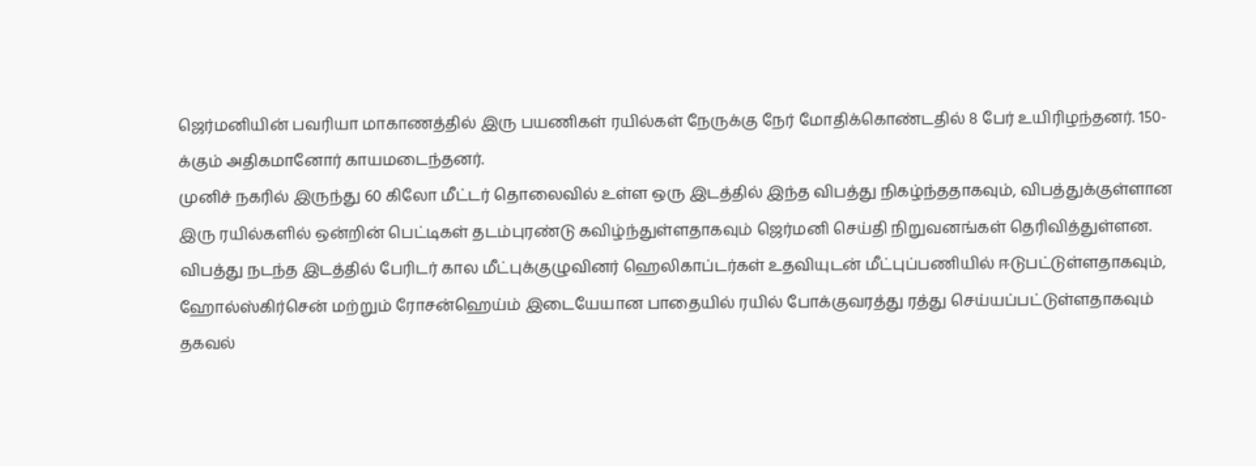ஜெர்மனியின் பவரியா மாகாணத்தில் இரு பயணிகள் ரயில்கள் நேருக்கு நேர் மோதிக்கொண்டதில் 8 பேர் உயிரிழந்தனர். 150-க்கும் அதிகமானோர் காயமடைந்தனர்.
முனிச் நகரில் இருந்து 60 கிலோ மீட்டர் தொலைவில் உள்ள ஒரு இடத்தில் இந்த விபத்து நிகழ்ந்ததாகவும், விபத்துக்குள்ளான இரு ரயில்களில் ஒன்றின் பெட்டிகள் தடம்புரண்டு கவிழ்ந்துள்ளதாகவும் ஜெர்மனி செய்தி நிறுவனங்கள் தெரிவித்துள்ளன.
விபத்து நடந்த இடத்தில் பேரிடர் கால மீட்புக்குழுவினர் ஹெலிகாப்டர்கள் உதவியுடன் மீட்புப்பணியில் ஈடுபட்டுள்ளதாகவும், ஹோல்ஸ்கிர்சென் மற்றும் ரோசன்ஹெய்ம் இடையேயான பாதையில் ரயில் போக்குவரத்து ரத்து செய்யப்பட்டுள்ளதாகவும் தகவல்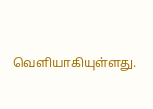வெளியாகியுள்ளது.